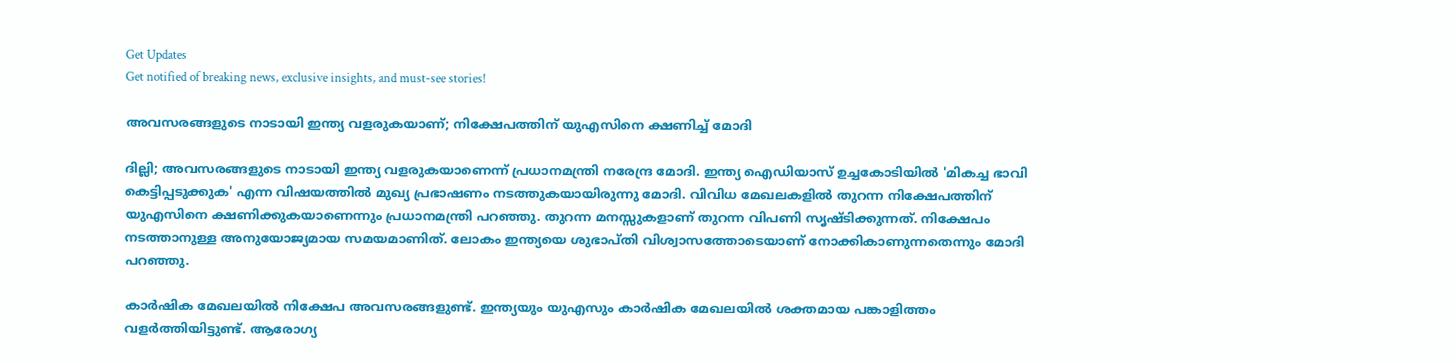Get Updates
Get notified of breaking news, exclusive insights, and must-see stories!

അവസരങ്ങളുടെ നാടായി ഇന്ത്യ വളരുകയാണ്; നിക്ഷേപത്തിന് യുഎസിനെ ക്ഷണിച്ച് മോദി

ദില്ലി; അവസരങ്ങളുടെ നാടായി ഇന്ത്യ വളരുകയാണെന്ന് പ്രധാനമന്ത്രി നരേന്ദ്ര മോദി. ഇന്ത്യ ഐഡിയാസ് ഉച്ചകോടിയിൽ 'മികച്ച ഭാവി കെട്ടിപ്പടുക്കുക' എന്ന വിഷയത്തിൽ മുഖ്യ പ്രഭാഷണം നടത്തുകയായിരുന്നു മോദി. വിവിധ മേഖലകളിൽ തുറന്ന നിക്ഷേപത്തിന് യുഎസിനെ ക്ഷണിക്കുകയാണെന്നും പ്രധാനമന്ത്രി പറഞ്ഞു. തുറന്ന മനസ്സുകളാണ് തുറന്ന വിപണി സൃഷ്ടിക്കുന്നത്. നിക്ഷേപം നടത്താനുള്ള അനുയോജ്യമായ സമയമാണിത്. ലോകം ഇന്ത്യയെ ശുഭാപ്തി വിശ്വാസത്തോടെയാണ് നോക്കികാണുന്നതെന്നും മോദി പറഞ്ഞു.

കാർഷിക മേഖലയിൽ നിക്ഷേപ അവസരങ്ങളുണ്ട്. ഇന്ത്യയും യുഎസും കാർഷിക മേഖലയിൽ ശക്തമായ പങ്കാളിത്തം വളർത്തിയിട്ടുണ്ട്. ആരോഗ്യ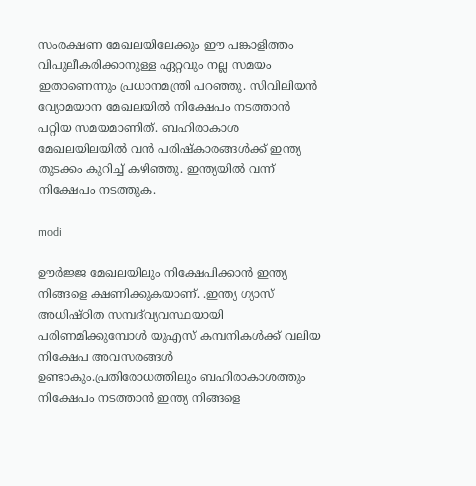സംരക്ഷണ മേഖലയിലേക്കും ഈ പങ്കാളിത്തം വിപുലീകരിക്കാനുള്ള ഏറ്റവും നല്ല സമയം ഇതാണെന്നും പ്രധാനമന്ത്രി പറഞ്ഞു. സിവിലിയൻ വ്യോമയാന മേഖലയിൽ നിക്ഷേപം നടത്താൻ പറ്റിയ സമയമാണിത്. ബഹിരാകാശ മേഖലയിലയിൽ വൻ പരിഷ്കാരങ്ങൾക്ക് ഇന്ത്യ തുടക്കം കുറിച്ച് കഴിഞ്ഞു. ഇന്ത്യയിൽ വന്ന് നിക്ഷേപം നടത്തുക.

modi

ഊർജ്ജ മേഖലയിലും നിക്ഷേപിക്കാൻ ഇന്ത്യ നിങ്ങളെ ക്ഷണിക്കുകയാണ്. .ഇന്ത്യ ഗ്യാസ് അധിഷ്ഠിത സമ്പദ്‌വ്യവസ്ഥയായി പരിണമിക്കുമ്പോൾ യുഎസ് കമ്പനികൾക്ക് വലിയ നിക്ഷേപ അവസരങ്ങൾ ഉണ്ടാകും.പ്രതിരോധത്തിലും ബഹിരാകാശത്തും നിക്ഷേപം നടത്താൻ ഇന്ത്യ നിങ്ങളെ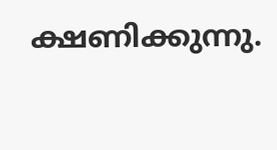ക്ഷണിക്കുന്നു.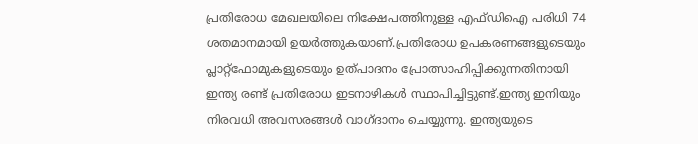പ്രതിരോധ മേഖലയിലെ നിക്ഷേപത്തിനുള്ള എഫ്ഡിഐ പരിധി 74 ശതമാനമായി ഉയർത്തുകയാണ്.പ്രതിരോധ ഉപകരണങ്ങളുടെയും പ്ലാറ്റ്ഫോമുകളുടെയും ഉത്പാദനം പ്രോത്സാഹിപ്പിക്കുന്നതിനായി ഇന്ത്യ രണ്ട് പ്രതിരോധ ഇടനാഴികൾ സ്ഥാപിച്ചിട്ടുണ്ട്.ഇന്ത്യ ഇനിയും നിരവധി അവസരങ്ങൾ വാഗ്ദാനം ചെയ്യുന്നു. ഇന്ത്യയുടെ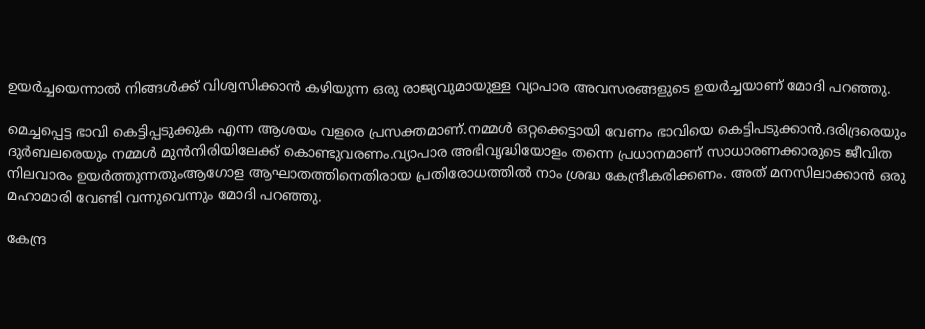ഉയർച്ചയെന്നാൽ നിങ്ങൾക്ക് വിശ്വസിക്കാൻ കഴിയുന്ന ഒരു രാജ്യവുമായുള്ള വ്യാപാര അവസരങ്ങളുടെ ഉയർച്ചയാണ് മോദി പറഞ്ഞു.

മെച്ചപ്പെട്ട ഭാവി കെട്ടിപ്പടുക്കുക എന്ന ആശയം വളരെ പ്രസക്തമാണ്.നമ്മൾ ഒറ്റക്കെട്ടായി വേണം ഭാവിയെ കെട്ടിപടുക്കാൻ.ദരിദ്രരെയും ദുർബലരെയും നമ്മൾ മുൻനിരിയിലേക്ക് കൊണ്ടുവരണം.വ്യാപാര അഭിവൃദ്ധിയോളം തന്നെ പ്രധാനമാണ് സാധാരണക്കാരുടെ ജീവിത നിലവാരം ഉയർത്തുന്നതുംആഗോള ആഘാതത്തിനെതിരായ പ്രതിരോധത്തിൽ നാം ശ്രദ്ധ കേന്ദ്രീകരിക്കണം. അത് മനസിലാക്കാൻ ഒരു മഹാമാരി വേണ്ടി വന്നുവെന്നും മോദി പറഞ്ഞു.

കേന്ദ്ര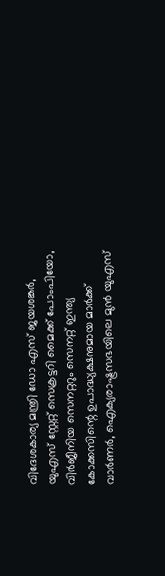വിദേശകാര്യ മന്ത്രി ഡോ എസ് ജയശങ്കര്‍, യുഎസ് സ്റ്റേറ്റ് സെക്രട്ടറി മൈക്ക് പോംപിയോ, വിര്‍ജീനിയ സെനറ്ററും സെനറ്റ് ഇന്ത്യ കോക്കസിന്റെ ഉപാദ്ധ്യക്ഷനുമായ മാര്‍ക്ക് വാര്‍ണര്‍, ഐക്യരാഷ്ട്രസഭയിലെ മുന്‍ യുഎസ്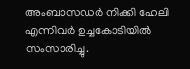അംബാസഡര്‍ നിക്കി ഹേലി എന്നിവർ ഉച്ചകോടിയിൽ സംസാരിച്ചു.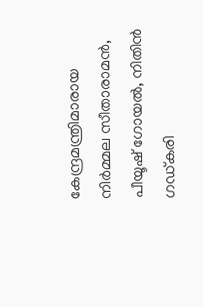കേന്ദ്രമന്ത്രിമാരായ നിർമ്മല സീതാരാമൻ, പീയൂഷ് ഗോയൽ, നിതിൻ ഗഡ്കരി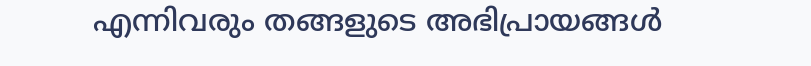എന്നിവരും തങ്ങളുടെ അഭിപ്രായങ്ങൾ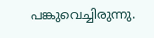പങ്കുവെച്ചിരുന്നു.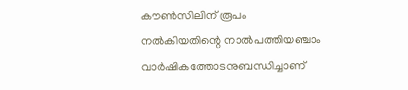കൗൺസിലിന് രൂപം നൽകിയതിന്റെ നാൽപത്തിയഞ്ചാം വാർഷികത്തോടനുബന്ധിച്ചാണ്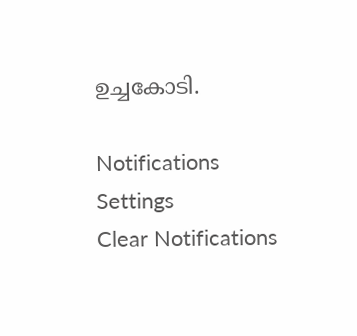ഉച്ചകോടി.

Notifications
Settings
Clear Notifications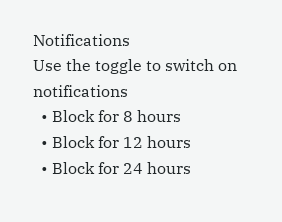Notifications
Use the toggle to switch on notifications
  • Block for 8 hours
  • Block for 12 hours
  • Block for 24 hours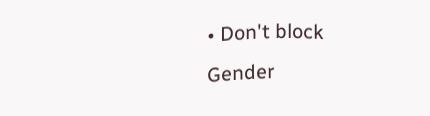• Don't block
Gender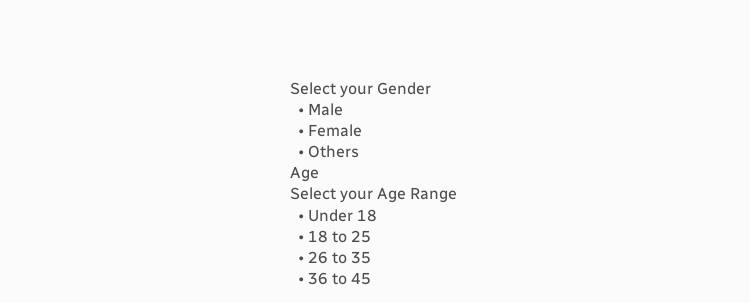Select your Gender
  • Male
  • Female
  • Others
Age
Select your Age Range
  • Under 18
  • 18 to 25
  • 26 to 35
  • 36 to 45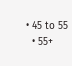• 45 to 55
  • 55+